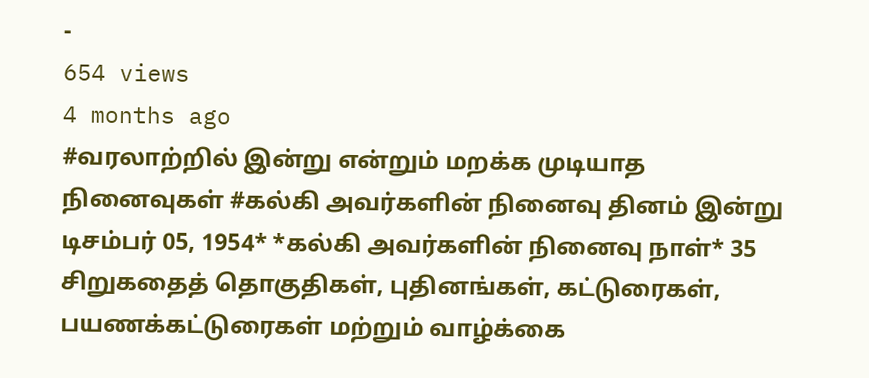-
654 views
4 months ago
#வரலாற்றில் இன்று என்றும் மறக்க முடியாத நினைவுகள் #கல்கி அவர்களின் நினைவு தினம் இன்று டிசம்பர் 05, 1954* *கல்கி அவர்களின் நினைவு நாள்* 35 சிறுகதைத் தொகுதிகள், புதினங்கள், கட்டுரைகள், பயணக்கட்டுரைகள் மற்றும் வாழ்க்கை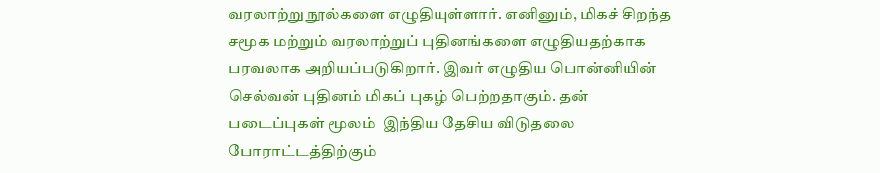வரலாற்று நூல்களை எழுதியுள்ளார். எனினும், மிகச் சிறந்த சமூக மற்றும் வரலாற்றுப் புதினங்களை எழுதியதற்காக பரவலாக அறியப்படுகிறார். இவர் எழுதிய பொன்னியின் செல்வன் புதினம் மிகப் புகழ் பெற்றதாகும். தன் படைப்புகள் மூலம்  இந்திய தேசிய விடுதலை போராட்டத்திற்கும்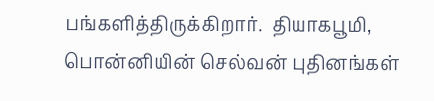பங்களித்திருக்கிறார்.  தியாகபூமி, பொன்னியின் செல்வன் புதினங்கள்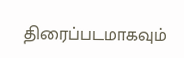திரைப்படமாகவும்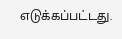எடுக்கப்பட்டது.